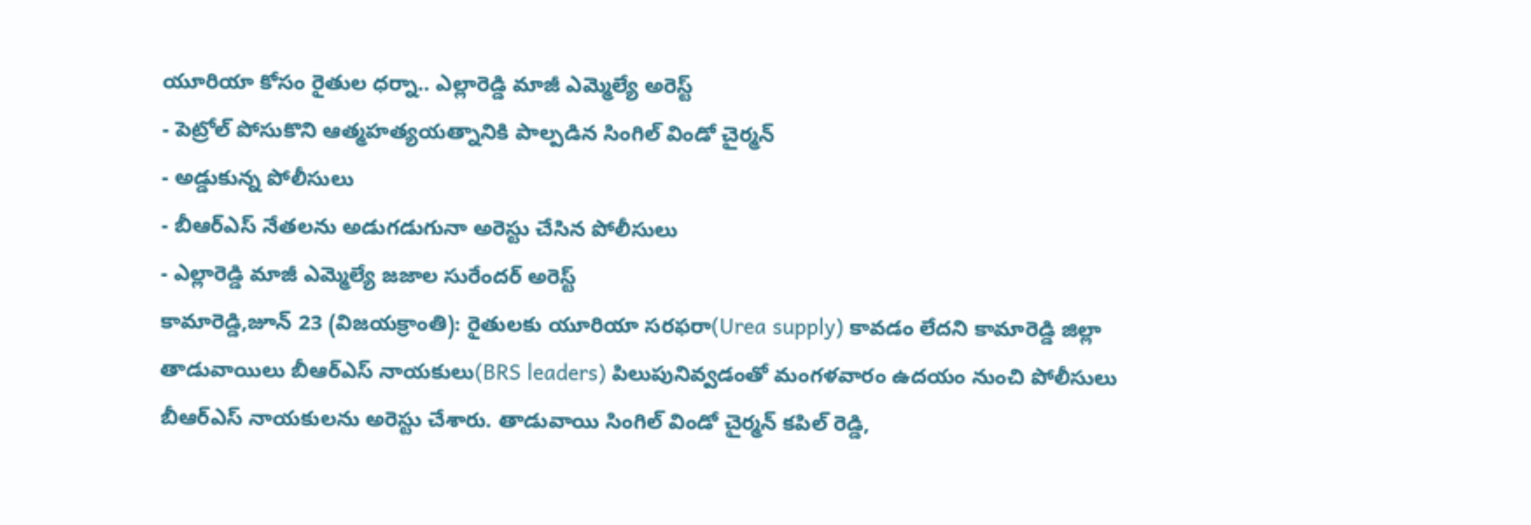యూరియా కోసం రైతుల ధర్నా.. ఎల్లారెడ్డి మాజీ ఎమ్మెల్యే అరెస్ట్
- పెట్రోల్ పోసుకొని ఆత్మహత్యయత్నానికి పాల్పడిన సింగిల్ విండో చైర్మన్
- అడ్డుకున్న పోలీసులు
- బీఆర్ఎస్ నేతలను అడుగడుగునా అరెస్టు చేసిన పోలీసులు
- ఎల్లారెడ్డి మాజీ ఎమ్మెల్యే జజాల సురేందర్ అరెస్ట్
కామారెడ్డి,జూన్ 23 (విజయక్రాంతి): రైతులకు యూరియా సరఫరా(Urea supply) కావడం లేదని కామారెడ్డి జిల్లా తాడువాయిలు బీఆర్ఎస్ నాయకులు(BRS leaders) పిలుపునివ్వడంతో మంగళవారం ఉదయం నుంచి పోలీసులు బీఆర్ఎస్ నాయకులను అరెస్టు చేశారు. తాడువాయి సింగిల్ విండో చైర్మన్ కపిల్ రెడ్డి,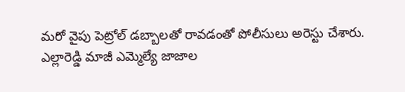మరో వైపు పెట్రోల్ డబ్బాలతో రావడంతో పోలీసులు అరెస్టు చేశారు.
ఎల్లారెడ్డి మాజీ ఎమ్మెల్యే జాజాల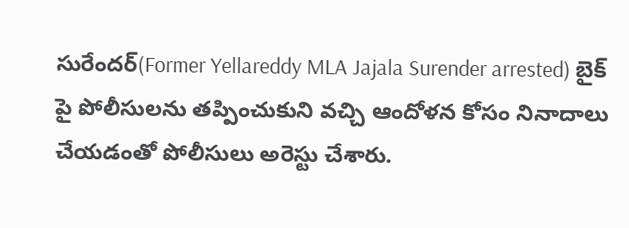సురేందర్(Former Yellareddy MLA Jajala Surender arrested) బైక్ పై పోలీసులను తప్పించుకుని వచ్చి ఆందోళన కోసం నినాదాలు చేయడంతో పోలీసులు అరెస్టు చేశారు.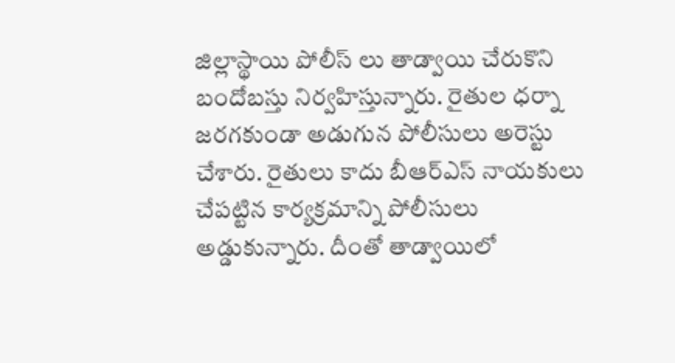జిల్లాస్థాయి పోలీస్ లు తాడ్వాయి చేరుకొని బందోబస్తు నిర్వహిస్తున్నారు. రైతుల ధర్నా జరగకుండా అడుగున పోలీసులు అరెస్టు చేశారు. రైతులు కాదు బీఆర్ఎస్ నాయకులు చేపట్టిన కార్యక్రమాన్ని పోలీసులు అడ్డుకున్నారు. దీంతో తాడ్వాయిలో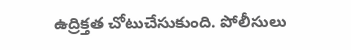ఉద్రిక్తత చోటుచేసుకుంది. పోలీసులు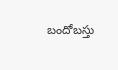బందోబస్తు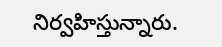నిర్వహిస్తున్నారు.